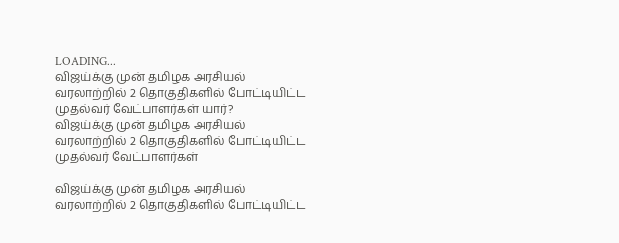LOADING...
விஜய்க்கு முன் தமிழக அரசியல் வரலாற்றில் 2 தொகுதிகளில் போட்டியிட்ட முதல்வர் வேட்பாளர்கள் யார்?
விஜய்க்கு முன் தமிழக அரசியல் வரலாற்றில் 2 தொகுதிகளில் போட்டியிட்ட முதல்வர் வேட்பாளர்கள்

விஜய்க்கு முன் தமிழக அரசியல் வரலாற்றில் 2 தொகுதிகளில் போட்டியிட்ட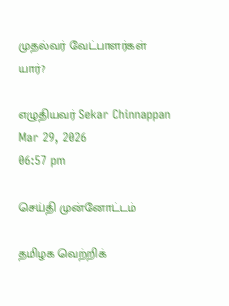முதல்வர் வேட்பாளர்கள் யார்?

எழுதியவர் Sekar Chinnappan
Mar 29, 2026
06:57 pm

செய்தி முன்னோட்டம்

தமிழக வெற்றிக்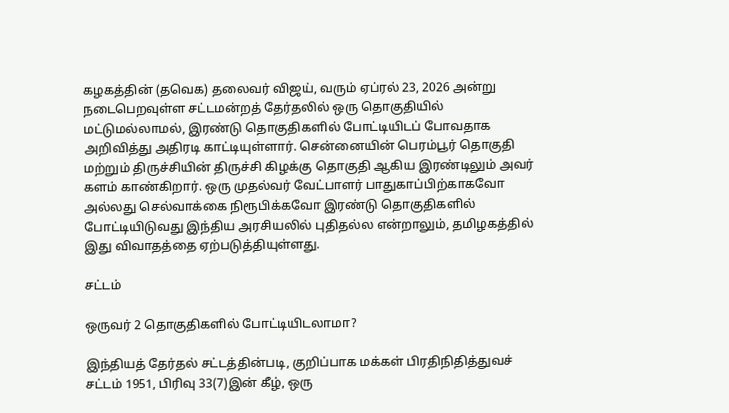கழகத்தின் (தவெக) தலைவர் விஜய், வரும் ஏப்ரல் 23, 2026 அன்று நடைபெறவுள்ள சட்டமன்றத் தேர்தலில் ஒரு தொகுதியில் மட்டுமல்லாமல், இரண்டு தொகுதிகளில் போட்டியிடப் போவதாக அறிவித்து அதிரடி காட்டியுள்ளார். சென்னையின் பெரம்பூர் தொகுதி மற்றும் திருச்சியின் திருச்சி கிழக்கு தொகுதி ஆகிய இரண்டிலும் அவர் களம் காண்கிறார். ஒரு முதல்வர் வேட்பாளர் பாதுகாப்பிற்காகவோ அல்லது செல்வாக்கை நிரூபிக்கவோ இரண்டு தொகுதிகளில் போட்டியிடுவது இந்திய அரசியலில் புதிதல்ல என்றாலும், தமிழகத்தில் இது விவாதத்தை ஏற்படுத்தியுள்ளது.

சட்டம்

ஒருவர் 2 தொகுதிகளில் போட்டியிடலாமா?

இந்தியத் தேர்தல் சட்டத்தின்படி, குறிப்பாக மக்கள் பிரதிநிதித்துவச் சட்டம் 1951, பிரிவு 33(7)இன் கீழ், ஒரு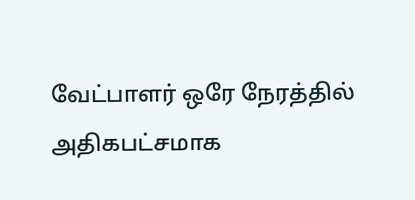வேட்பாளர் ஒரே நேரத்தில் அதிகபட்சமாக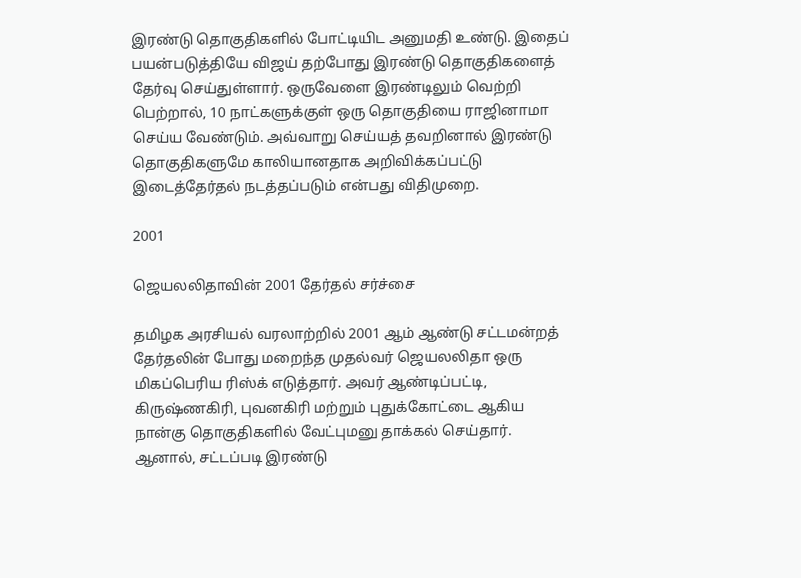இரண்டு தொகுதிகளில் போட்டியிட அனுமதி உண்டு. இதைப் பயன்படுத்தியே விஜய் தற்போது இரண்டு தொகுதிகளைத் தேர்வு செய்துள்ளார். ஒருவேளை இரண்டிலும் வெற்றி பெற்றால், 10 நாட்களுக்குள் ஒரு தொகுதியை ராஜினாமா செய்ய வேண்டும். அவ்வாறு செய்யத் தவறினால் இரண்டு தொகுதிகளுமே காலியானதாக அறிவிக்கப்பட்டு இடைத்தேர்தல் நடத்தப்படும் என்பது விதிமுறை.

2001

ஜெயலலிதாவின் 2001 தேர்தல் சர்ச்சை

தமிழக அரசியல் வரலாற்றில் 2001 ஆம் ஆண்டு சட்டமன்றத் தேர்தலின் போது மறைந்த முதல்வர் ஜெயலலிதா ஒரு மிகப்பெரிய ரிஸ்க் எடுத்தார். அவர் ஆண்டிப்பட்டி, கிருஷ்ணகிரி, புவனகிரி மற்றும் புதுக்கோட்டை ஆகிய நான்கு தொகுதிகளில் வேட்புமனு தாக்கல் செய்தார். ஆனால், சட்டப்படி இரண்டு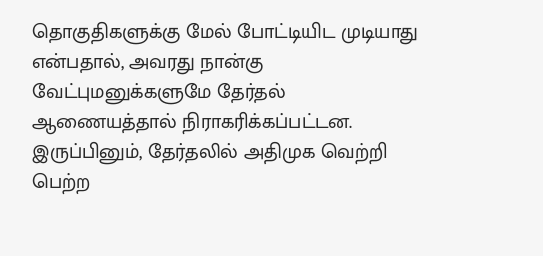தொகுதிகளுக்கு மேல் போட்டியிட முடியாது என்பதால், அவரது நான்கு வேட்புமனுக்களுமே தேர்தல் ஆணையத்தால் நிராகரிக்கப்பட்டன. இருப்பினும், தேர்தலில் அதிமுக வெற்றி பெற்ற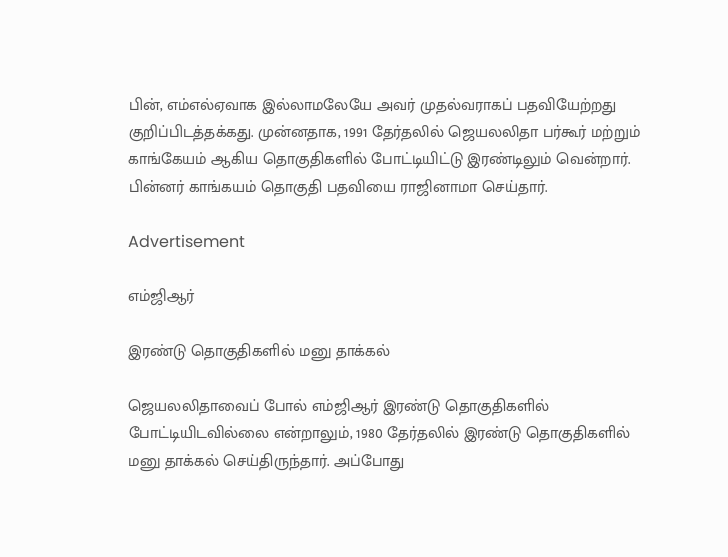பின், எம்எல்ஏவாக இல்லாமலேயே அவர் முதல்வராகப் பதவியேற்றது குறிப்பிடத்தக்கது. முன்னதாக, 1991 தேர்தலில் ஜெயலலிதா பர்கூர் மற்றும் காங்கேயம் ஆகிய தொகுதிகளில் போட்டியிட்டு இரண்டிலும் வென்றார். பின்னர் காங்கயம் தொகுதி பதவியை ராஜினாமா செய்தார்.

Advertisement

எம்ஜிஆர்

இரண்டு தொகுதிகளில் மனு தாக்கல்

ஜெயலலிதாவைப் போல் எம்ஜிஆர் இரண்டு தொகுதிகளில் போட்டியிடவில்லை என்றாலும், 1980 தேர்தலில் இரண்டு தொகுதிகளில் மனு தாக்கல் செய்திருந்தார். அப்போது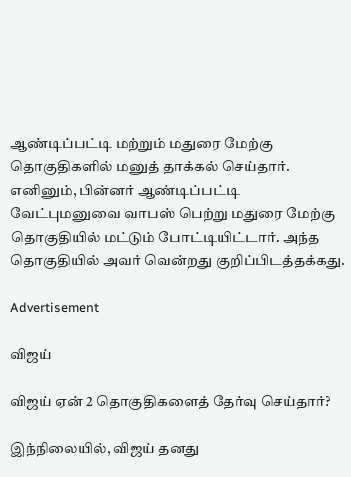ஆண்டிப்பட்டி மற்றும் மதுரை மேற்கு தொகுதிகளில் மனுத் தாக்கல் செய்தார். எனினும், பின்னர் ஆண்டிப்பட்டி வேட்புமனுவை வாபஸ் பெற்று மதுரை மேற்கு தொகுதியில் மட்டும் போட்டியிட்டார். அந்த தொகுதியில் அவர் வென்றது குறிப்பிடத்தக்கது.

Advertisement

விஜய்

விஜய் ஏன் 2 தொகுதிகளைத் தேர்வு செய்தார்?

இந்நிலையில், விஜய் தனது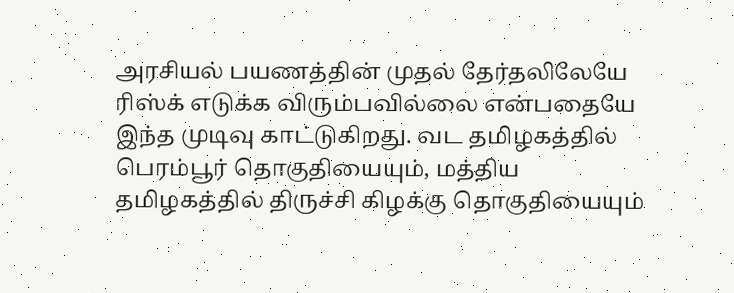அரசியல் பயணத்தின் முதல் தேர்தலிலேயே ரிஸ்க் எடுக்க விரும்பவில்லை என்பதையே இந்த முடிவு காட்டுகிறது. வட தமிழகத்தில் பெரம்பூர் தொகுதியையும், மத்திய தமிழகத்தில் திருச்சி கிழக்கு தொகுதியையும்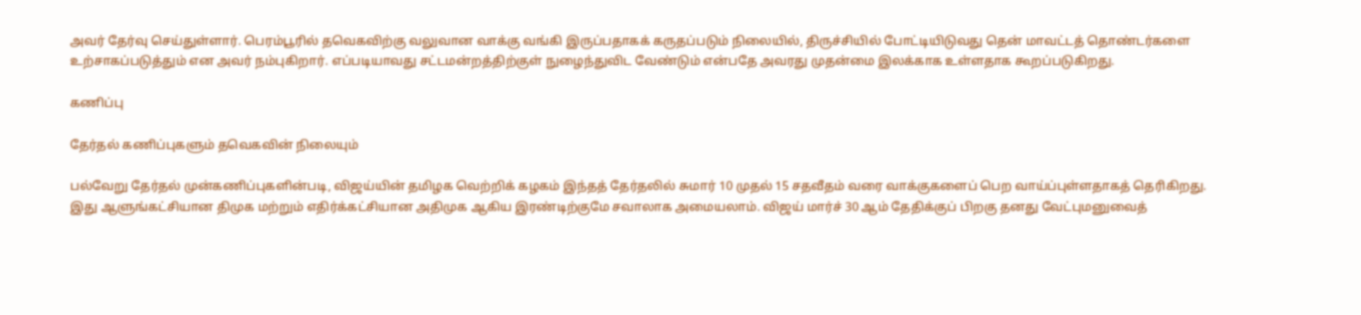அவர் தேர்வு செய்துள்ளார். பெரம்பூரில் தவெகவிற்கு வலுவான வாக்கு வங்கி இருப்பதாகக் கருதப்படும் நிலையில், திருச்சியில் போட்டியிடுவது தென் மாவட்டத் தொண்டர்களை உற்சாகப்படுத்தும் என அவர் நம்புகிறார். எப்படியாவது சட்டமன்றத்திற்குள் நுழைந்துவிட வேண்டும் என்பதே அவரது முதன்மை இலக்காக உள்ளதாக கூறப்படுகிறது.

கணிப்பு

தேர்தல் கணிப்புகளும் தவெகவின் நிலையும்

பல்வேறு தேர்தல் முன்கணிப்புகளின்படி, விஜய்யின் தமிழக வெற்றிக் கழகம் இந்தத் தேர்தலில் சுமார் 10 முதல் 15 சதவீதம் வரை வாக்குகளைப் பெற வாய்ப்புள்ளதாகத் தெரிகிறது. இது ஆளுங்கட்சியான திமுக மற்றும் எதிர்க்கட்சியான அதிமுக ஆகிய இரண்டிற்குமே சவாலாக அமையலாம். விஜய் மார்ச் 30 ஆம் தேதிக்குப் பிறகு தனது வேட்புமனுவைத்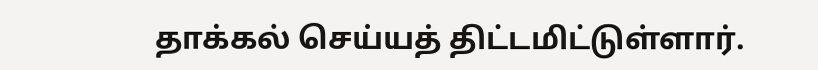தாக்கல் செய்யத் திட்டமிட்டுள்ளார்.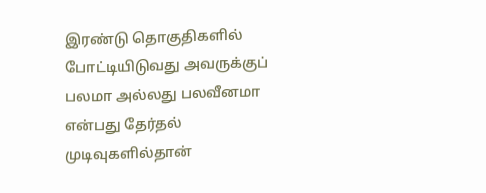இரண்டு தொகுதிகளில் போட்டியிடுவது அவருக்குப் பலமா அல்லது பலவீனமா என்பது தேர்தல் முடிவுகளில்தான்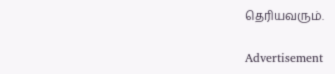தெரியவரும்.

Advertisement